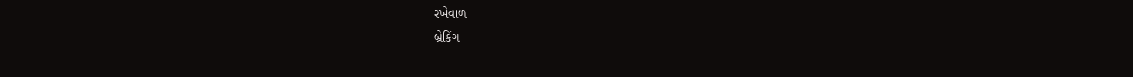રખેવાળ
બ્રેકિંગ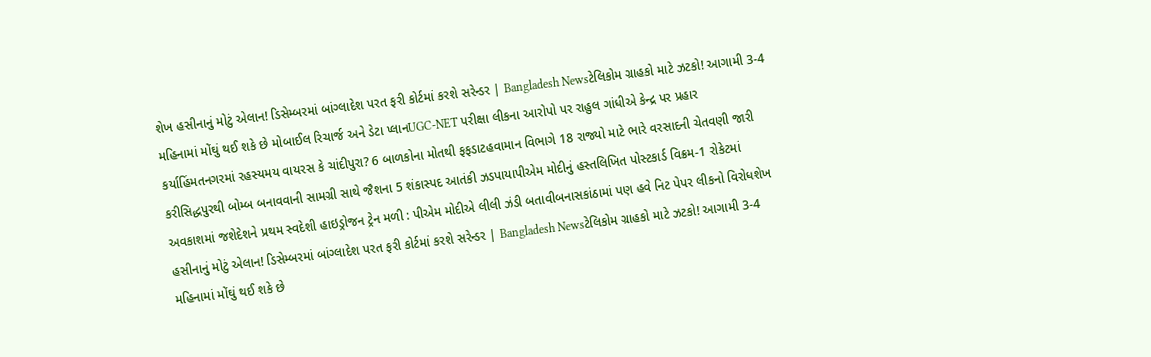શેખ હસીનાનું મોટું એલાન! ડિસેમ્બરમાં બાંગ્લાદેશ પરત ફરી કોર્ટમાં કરશે સરેન્ડર | Bangladesh Newsટેલિકોમ ગ્રાહકો માટે ઝટકો! આગામી 3-4 મહિનામાં મોંઘું થઈ શકે છે મોબાઈલ રિચાર્જ અને ડેટા પ્લાનUGC-NET પરીક્ષા લીકના આરોપો પર રાહુલ ગાંધીએ કેન્દ્ર પર પ્રહાર કર્યાહિંમતનગરમાં રહસ્યમય વાયરસ કે ચાંદીપુરા? 6 બાળકોના મોતથી ફફડાટહવામાન વિભાગે 18 રાજ્યો માટે ભારે વરસાદની ચેતવણી જારી કરીસિદ્ધપુરથી બોમ્બ બનાવવાની સામગ્રી સાથે જૈશના 5 શંકાસ્પદ આતંકી ઝડપાયાપીએમ મોદીનું હસ્તલિખિત પોસ્ટકાર્ડ વિક્રમ-1 રોકેટમાં અવકાશમાં જશેદેશને પ્રથમ સ્વદેશી હાઇડ્રોજન ટ્રેન મળી : પીએમ મોદીએ લીલી ઝંડી બતાવીબનાસકાંઠામાં પણ હવે નિટ પેપર લીકનો વિરોધશેખ હસીનાનું મોટું એલાન! ડિસેમ્બરમાં બાંગ્લાદેશ પરત ફરી કોર્ટમાં કરશે સરેન્ડર | Bangladesh Newsટેલિકોમ ગ્રાહકો માટે ઝટકો! આગામી 3-4 મહિનામાં મોંઘું થઈ શકે છે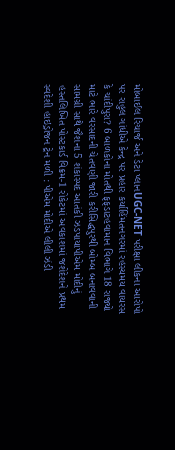મોબાઈલ રિચાર્જ અને ડેટા પ્લાનUGC-NET પરીક્ષા લીકના આરોપો પર રાહુલ ગાંધીએ કેન્દ્ર પર પ્રહાર કર્યાહિંમતનગરમાં રહસ્યમય વાયરસ કે ચાંદીપુરા? 6 બાળકોના મોતથી ફફડાટહવામાન વિભાગે 18 રાજ્યો માટે ભારે વરસાદની ચેતવણી જારી કરીસિદ્ધપુરથી બોમ્બ બનાવવાની સામગ્રી સાથે જૈશના 5 શંકાસ્પદ આતંકી ઝડપાયાપીએમ મોદીનું હસ્તલિખિત પોસ્ટકાર્ડ વિક્રમ-1 રોકેટમાં અવકાશમાં જશેદેશને પ્રથમ સ્વદેશી હાઇડ્રોજન ટ્રેન મળી : પીએમ મોદીએ લીલી ઝંડી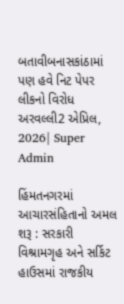બતાવીબનાસકાંઠામાં પણ હવે નિટ પેપર લીકનો વિરોધ
અરવલ્લી2 એપ્રિલ, 2026| Super Admin

હિંમતનગરમાં આચારસંહિતાનો અમલ શરૂ : સરકારી વિશ્રામગૃહ અને સર્કિટ હાઉસમાં રાજકીય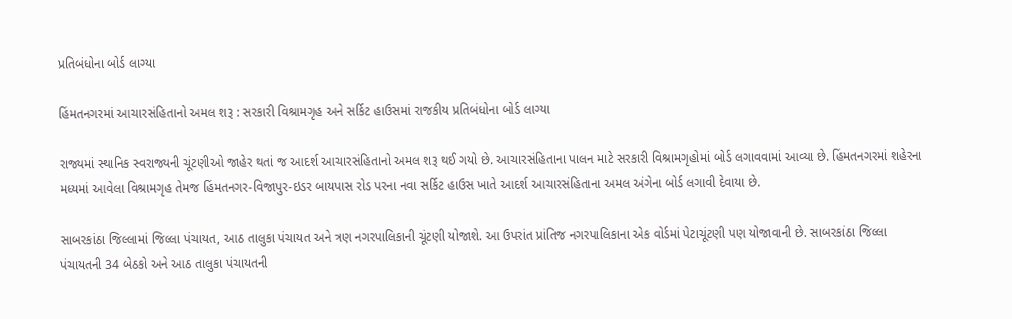પ્રતિબંધોના બોર્ડ લાગ્યા

હિંમતનગરમાં આચારસંહિતાનો અમલ શરૂ : સરકારી વિશ્રામગૃહ અને સર્કિટ હાઉસમાં રાજકીય પ્રતિબંધોના બોર્ડ લાગ્યા

રાજ્યમાં સ્થાનિક સ્વરાજ્યની ચૂંટણીઓ જાહેર થતાં જ આદર્શ આચારસંહિતાનો અમલ શરૂ થઈ ગયો છે. આચારસંહિતાના પાલન માટે સરકારી વિશ્રામગૃહોમાં બોર્ડ લગાવવામાં આવ્યા છે. હિંમતનગરમાં શહેરના મધ્યમાં આવેલા વિશ્રામગૃહ તેમજ હિંમતનગર-વિજાપુર-ઇડર બાયપાસ રોડ પરના નવા સર્કિટ હાઉસ ખાતે આદર્શ આચારસંહિતાના અમલ અંગેના બોર્ડ લગાવી દેવાયા છે.

સાબરકાંઠા જિલ્લામાં જિલ્લા પંચાયત, આઠ તાલુકા પંચાયત અને ત્રણ નગરપાલિકાની ચૂંટણી યોજાશે. આ ઉપરાંત પ્રાંતિજ નગરપાલિકાના એક વોર્ડમાં પેટાચૂંટણી પણ યોજાવાની છે. સાબરકાંઠા જિલ્લા પંચાયતની 34 બેઠકો અને આઠ તાલુકા પંચાયતની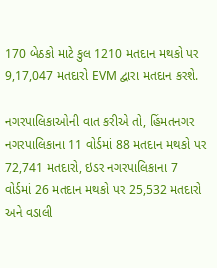170 બેઠકો માટે કુલ 1210 મતદાન મથકો પર 9,17,047 મતદારો EVM દ્વારા મતદાન કરશે.

નગરપાલિકાઓની વાત કરીએ તો, હિંમતનગર નગરપાલિકાના 11 વોર્ડમાં 88 મતદાન મથકો પર 72,741 મતદારો, ઇડર નગરપાલિકાના 7 વોર્ડમાં 26 મતદાન મથકો પર 25,532 મતદારો અને વડાલી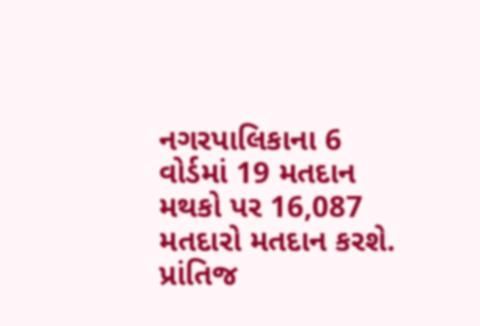નગરપાલિકાના 6 વોર્ડમાં 19 મતદાન મથકો પર 16,087 મતદારો મતદાન કરશે. પ્રાંતિજ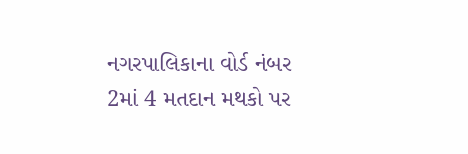નગરપાલિકાના વોર્ડ નંબર 2માં 4 મતદાન મથકો પર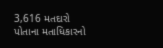3,616 મતદારો પોતાના મતાધિકારનો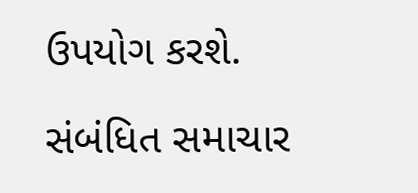ઉપયોગ કરશે.

સંબંધિત સમાચાર